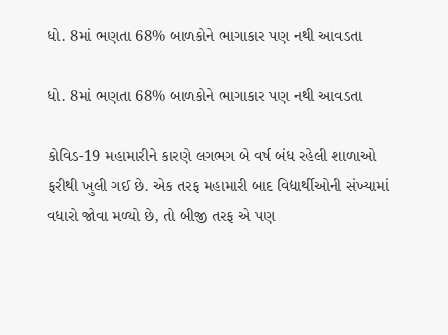ધો. 8માં ભણતા 68% બાળકોને ભાગાકાર પણ નથી આવડતા

ધો. 8માં ભણતા 68% બાળકોને ભાગાકાર પણ નથી આવડતા

કોવિડ-19 મહામારીને કારણે લગભગ બે વર્ષ બંધ રહેલી શાળાઓ ફરીથી ખુલી ગઈ છે. એક તરફ મહામારી બાદ વિદ્યાર્થીઓની સંખ્યામાં વધારો જોવા મળ્યો છે, તો બીજી તરફ એ પણ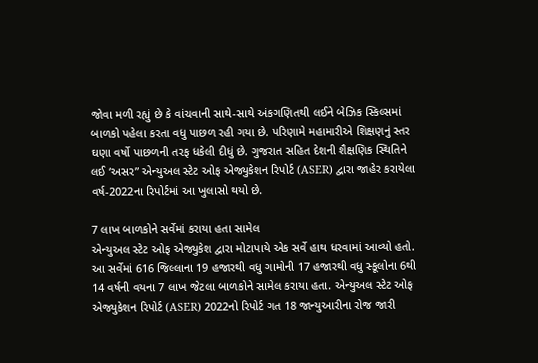જોવા મળી રહ્યું છે કે વાંચવાની સાથે-સાથે અંકગણિતથી લઈને બેઝિક સ્કિલ્સમાં બાળકો પહેલા કરતા વધુ પાછળ રહી ગયા છે. પરિણામે મહામારીએ શિક્ષણનું સ્તર ઘણા વર્ષો પાછળની તરફ ધકેલી દીધું છે. ગુજરાત સહિત દેશની શૈક્ષણિક સ્થિતિને લઈ ‘અસર” એન્યુઅલ સ્ટેટ ઓફ એજ્યુકેશન રિપોર્ટ (ASER) દ્વારા જાહેર કરાયેલા વર્ષ-2022ના રિપોર્ટમાં આ ખુલાસો થયો છે.

7 લાખ બાળકોને સર્વેમાં કરાયા હતા સામેલ
એન્યુઅલ સ્ટેટ ઓફ એજ્યુકેશ દ્વારા મોટાપાયે એક સર્વે હાથ ધરવામાં આવ્યો હતો. આ સર્વેમાં 616 જિલ્લાના 19 હજારથી વધુ ગામોની 17 હજારથી વધુ સ્કૂલોના 6થી 14 વર્ષની વયના 7 લાખ જેટલા બાળકોને સામેલ કરાયા હતા. એન્યુઅલ સ્ટેટ ઓફ એજ્યુકેશન રિપોર્ટ (ASER) 2022નો રિપોર્ટ ગત 18 જાન્યુઆરીના રોજ જારી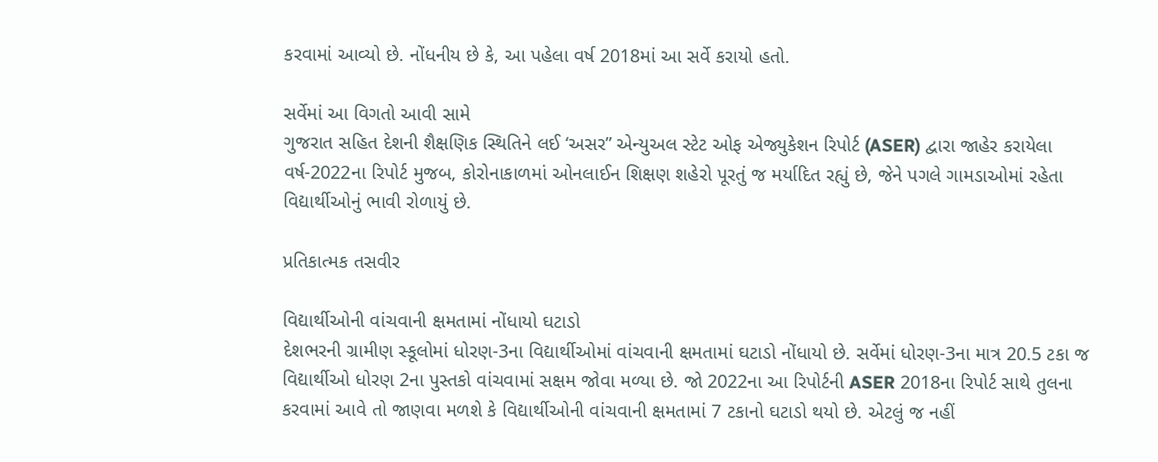કરવામાં આવ્યો છે. નોંધનીય છે કે, આ પહેલા વર્ષ 2018માં આ સર્વે કરાયો હતો.

સર્વેમાં આ વિગતો આવી સામે
ગુજરાત સહિત દેશની શૈક્ષણિક સ્થિતિને લઈ ‘અસર” એન્યુઅલ સ્ટેટ ઓફ એજ્યુકેશન રિપોર્ટ (ASER) દ્વારા જાહેર કરાયેલા વર્ષ-2022ના રિપોર્ટ મુજબ, કોરોનાકાળમાં ઓનલાઈન શિક્ષણ શહેરો પૂરતું જ મર્યાદિત રહ્યું છે, જેને પગલે ગામડાઓમાં રહેતા વિદ્યાર્થીઓનું ભાવી રોળાયું છે.

પ્રતિકાત્મક તસવીર

વિદ્યાર્થીઓની વાંચવાની ક્ષમતામાં નોંધાયો ઘટાડો
દેશભરની ગ્રામીણ સ્કૂલોમાં ધોરણ-3ના વિદ્યાર્થીઓમાં વાંચવાની ક્ષમતામાં ઘટાડો નોંધાયો છે. સર્વેમાં ધોરણ-3ના માત્ર 20.5 ટકા જ વિદ્યાર્થીઓ ધોરણ 2ના પુસ્તકો વાંચવામાં સક્ષમ જોવા મળ્યા છે. જો 2022ના આ રિપોર્ટની ASER 2018ના રિપોર્ટ સાથે તુલના કરવામાં આવે તો જાણવા મળશે કે વિદ્યાર્થીઓની વાંચવાની ક્ષમતામાં 7 ટકાનો ઘટાડો થયો છે. એટલું જ નહીં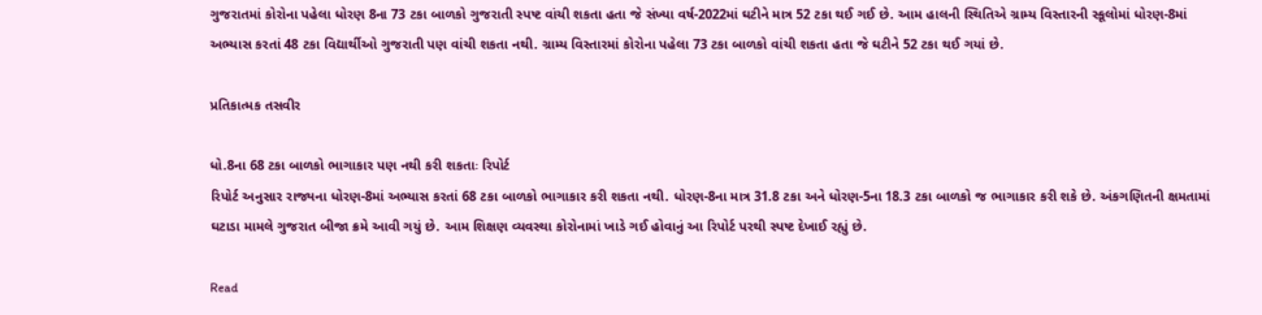ગુજરાતમાં કોરોના પહેલા ધોરણ 8ના 73 ટકા બાળકો ગુજરાતી સ્પષ્ટ વાંચી શકતા હતા જે સંખ્યા વર્ષ-2022માં ઘટીને માત્ર 52 ટકા થઈ ગઈ છે. આમ હાલની સ્થિતિએ ગ્રામ્ય વિસ્તારની સ્કૂલોમાં ધોરણ-8માં અભ્યાસ કરતાં 48 ટકા વિદ્યાર્થીઓ ગુજરાતી પણ વાંચી શકતા નથી. ગ્રામ્ય વિસ્તારમાં કોરોના પહેલા 73 ટકા બાળકો વાંચી શકતા હતા જે ઘટીને 52 ટકા થઈ ગયાં છે.

પ્રતિકાત્મક તસવીર

ધો.8ના 68 ટકા બાળકો ભાગાકાર પણ નથી કરી શકતાઃ રિપોર્ટ
રિપોર્ટ અનુસાર રાજ્યના ધોરણ-8માં અભ્યાસ કરતાં 68 ટકા બાળકો ભાગાકાર કરી શકતા નથી. ધોરણ-8ના માત્ર 31.8 ટકા અને ધોરણ-5ના 18.3 ટકા બાળકો જ ભાગાકાર કરી શકે છે. અંકગણિતની ક્ષમતામાં ઘટાડા મામલે ગુજરાત બીજા ક્રમે આવી ગયું છે. આમ શિક્ષણ વ્યવસ્થા કોરોનામાં ખાડે ગઈ હોવાનું આ રિપોર્ટ પરથી સ્પષ્ટ દેખાઈ રહ્યું છે.

Read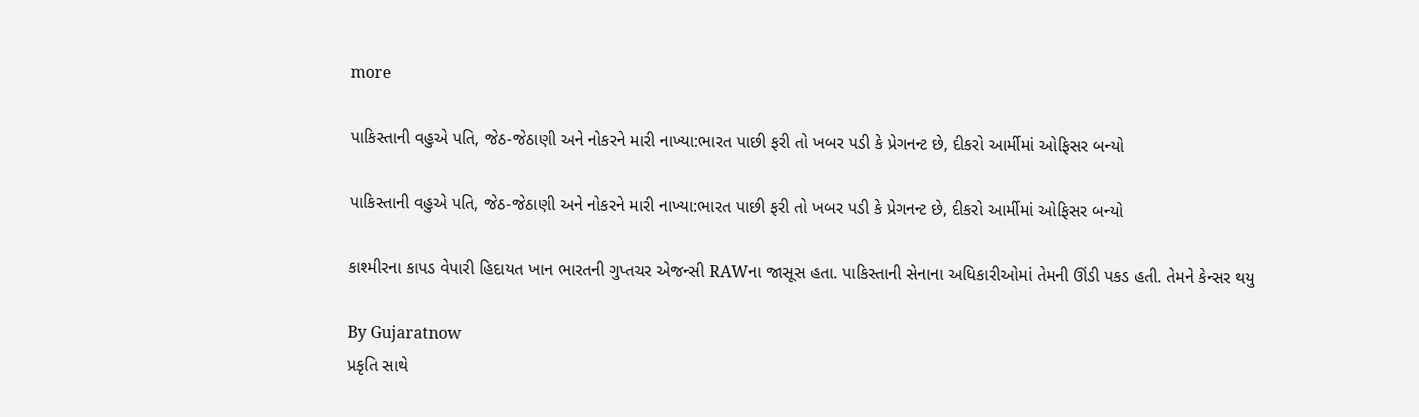more

પાકિસ્તાની વહુએ પતિ, જેઠ-જેઠાણી અને નોકરને મારી નાખ્યા:ભારત પાછી ફરી તો ખબર પડી કે પ્રેગનન્ટ છે, દીકરો આર્મીમાં ઓફિસર બન્યો

પાકિસ્તાની વહુએ પતિ, જેઠ-જેઠાણી અને નોકરને મારી નાખ્યા:ભારત પાછી ફરી તો ખબર પડી કે પ્રેગનન્ટ છે, દીકરો આર્મીમાં ઓફિસર બન્યો

કાશ્મીરના કાપડ વેપારી હિદાયત ખાન ભારતની ગુપ્તચર એજન્સી RAWના જાસૂસ હતા. પાકિસ્તાની સેનાના અધિકારીઓમાં તેમની ઊંડી પકડ હતી. તેમને કેન્સર થયુ

By Gujaratnow
પ્રકૃતિ સાથે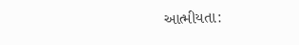આત્મીયતા: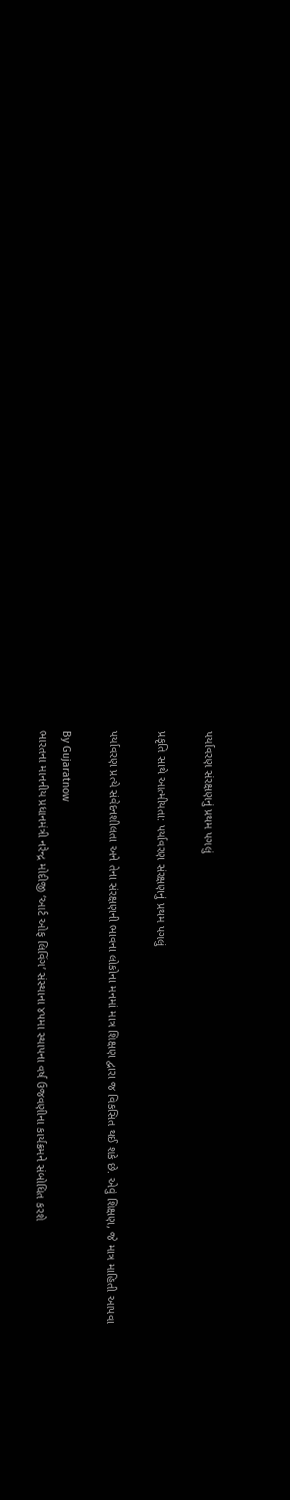પર્યાવરણ સંરક્ષણનું પ્રથમ પગલું

પ્રકૃતિ સાથે આત્મીયતા: પર્યાવરણ સંરક્ષણનું પ્રથમ પગલું

પર્યાવરણ પ્રત્યે સંવેદનશીલતા અને તેના સંરક્ષણની ભાવના લોકોના મનમાં માત્ર શિક્ષણ દ્વારા જ વિકસિત થઈ શકે છે. એવું શિક્ષણ, જે માત્ર માહિતી આપવા

By Gujaratnow
ભારતના માનનીય પ્રધાનમંત્રી નરેન્દ્ર મોદીજી ‘આર્ટ ઓફ લિવિંગ’ સંસ્થાના ૪૫મા સ્થાપના વર્ષ ઉજવણીના કાર્યક્રમને સંબોધિત કરશે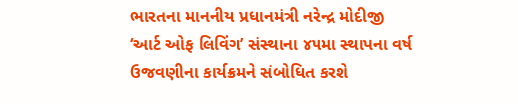ભારતના માનનીય પ્રધાનમંત્રી નરેન્દ્ર મોદીજી ‘આર્ટ ઓફ લિવિંગ’ સંસ્થાના ૪૫મા સ્થાપના વર્ષ ઉજવણીના કાર્યક્રમને સંબોધિત કરશે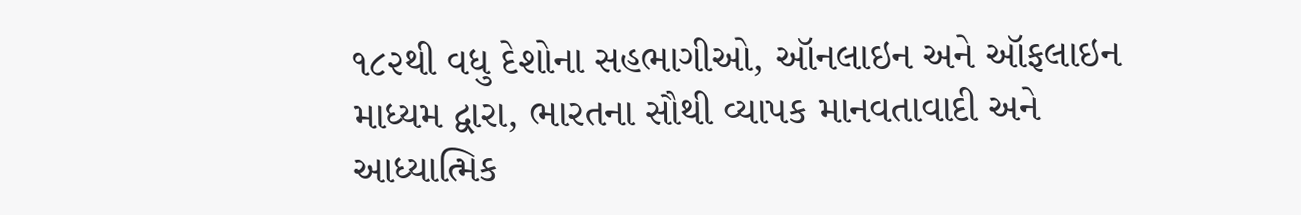૧૮૨થી વધુ દેશોના સહભાગીઓ, ઑનલાઇન અને ઑફલાઇન માધ્યમ દ્વારા, ભારતના સૌથી વ્યાપક માનવતાવાદી અને આધ્યાત્મિક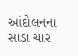આંદોલનના સાડા ચાર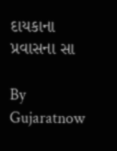દાયકાના પ્રવાસના સા

By Gujaratnow